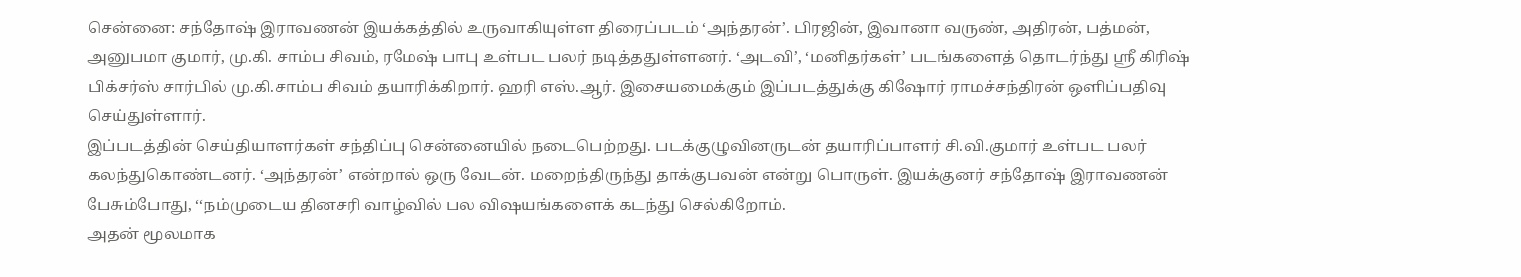சென்னை: சந்தோஷ் இராவணன் இயக்கத்தில் உருவாகியுள்ள திரைப்படம் ‘அந்தரன்’. பிரஜின், இவானா வருண், அதிரன், பத்மன், அனுபமா குமார், மு.கி. சாம்ப சிவம், ரமேஷ் பாபு உள்பட பலர் நடித்ததுள்ளனர். ‘அடவி’, ‘மனிதர்கள்’ படங்களைத் தொடர்ந்து ஸ்ரீ கிரிஷ் பிக்சர்ஸ் சார்பில் மு.கி.சாம்ப சிவம் தயாரிக்கிறார். ஹரி எஸ்.ஆர். இசையமைக்கும் இப்படத்துக்கு கிஷோர் ராமச்சந்திரன் ஒளிப்பதிவு செய்துள்ளார்.
இப்படத்தின் செய்தியாளர்கள் சந்திப்பு சென்னையில் நடைபெற்றது. படக்குழுவினருடன் தயாரிப்பாளர் சி.வி.குமார் உள்பட பலர் கலந்துகொண்டனர். ‘அந்தரன்’ என்றால் ஒரு வேடன். மறைந்திருந்து தாக்குபவன் என்று பொருள். இயக்குனர் சந்தோஷ் இராவணன் பேசும்போது, ‘‘நம்முடைய தினசரி வாழ்வில் பல விஷயங்களைக் கடந்து செல்கிறோம்.
அதன் மூலமாக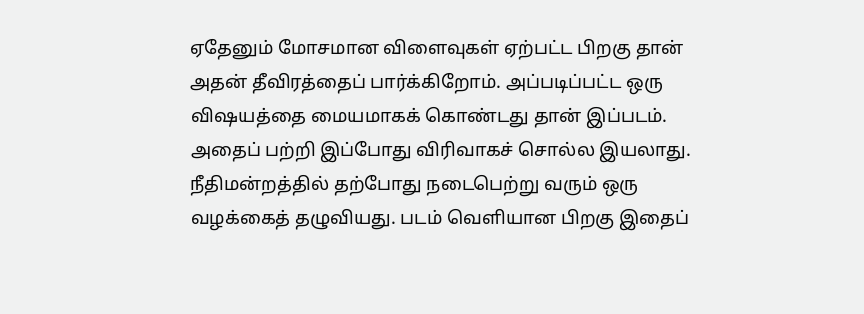ஏதேனும் மோசமான விளைவுகள் ஏற்பட்ட பிறகு தான் அதன் தீவிரத்தைப் பார்க்கிறோம். அப்படிப்பட்ட ஒரு விஷயத்தை மையமாகக் கொண்டது தான் இப்படம். அதைப் பற்றி இப்போது விரிவாகச் சொல்ல இயலாது. நீதிமன்றத்தில் தற்போது நடைபெற்று வரும் ஒரு வழக்கைத் தழுவியது. படம் வெளியான பிறகு இதைப்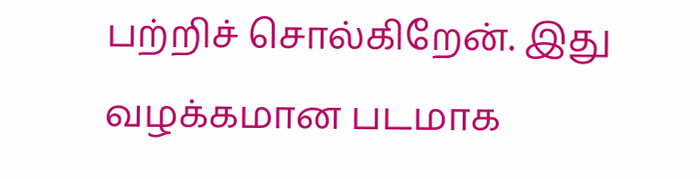பற்றிச் சொல்கிறேன். இது வழக்கமான படமாக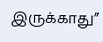இருக்காது”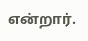என்றார்.